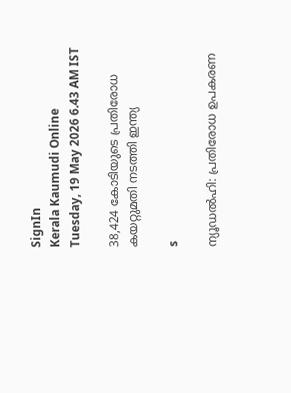SignIn
Kerala Kaumudi Online
Tuesday, 19 May 2026 6.43 AM IST

38,424 കോടിയുടെ പ്രതിരോധ കയറ്റുമതി നടത്തി ഇന്ത്യ

s

ന്യൂഡൽഹി: പ്രതിരോധ ഉപകരണ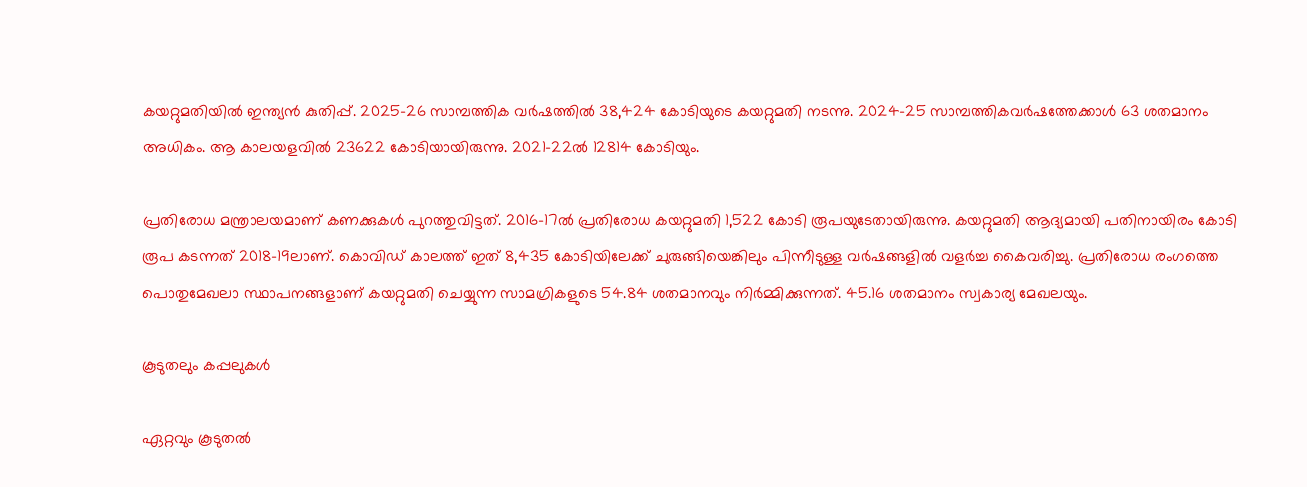കയറ്റുമതിയിൽ ഇന്ത്യൻ കുതിപ്പ്. 2025-26 സാമ്പത്തിക വർഷത്തിൽ 38,424 കോടിയുടെ കയറ്റുമതി നടന്നു. 2024-25 സാമ്പത്തികവർഷത്തേക്കാൾ 63 ശതമാനം അധികം. ആ കാലയളവിൽ 23622 കോടിയായിരുന്നു. 2021-22ൽ 12814 കോടിയും.

പ്രതിരോധ മന്ത്രാലയമാണ് കണക്കുകൾ പുറത്തുവിട്ടത്. 2016-17ൽ പ്രതിരോധ കയറ്റുമതി 1,522 കോടി രൂപയുടേതായിരുന്നു. കയറ്റുമതി ആദ്യമായി പതിനായിരം കോടി രൂപ കടന്നത് 2018-19ലാണ്. കൊവിഡ് കാലത്ത് ഇത് 8,435 കോടിയിലേക്ക് ചുരുങ്ങിയെങ്കിലും പിന്നീടുള്ള വർഷങ്ങളിൽ വളർച്ച കൈവരിച്ചു. പ്രതിരോധ രംഗത്തെ പൊതുമേഖലാ സ്ഥാപനങ്ങളാണ് കയറ്റുമതി ചെയ്യുന്ന സാമഗ്രികളുടെ 54.84 ശതമാനവും നിർമ്മിക്കുന്നത്. 45.16 ശതമാനം സ്വകാര്യ മേഖലയും.

കൂടുതലും കപ്പലുകൾ

ഏറ്റവും കൂടുതൽ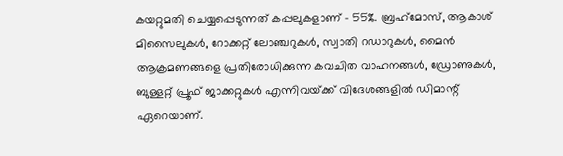കയറ്റുമതി ചെയ്യപ്പെടുന്നത് കപ്പലുകളാണ് - 55%. ബ്രഹ്‌മോസ്, ആകാശ് മിസൈലുകൾ, റോക്കറ്റ് ലോഞ്ചറുകൾ, സ്വാതി റഡാറുകൾ, മൈൻ ആക്രമണങ്ങളെ പ്രതിരോധിക്കുന്ന കവചിത വാഹനങ്ങൾ, ഡ്രോണുകൾ, ബുള്ളറ്റ് പ്രൂഫ് ജാക്കറ്റുകൾ എന്നിവയ്‌ക്ക് വിദേശങ്ങളിൽ ഡിമാന്റ് ഏറെയാണ്.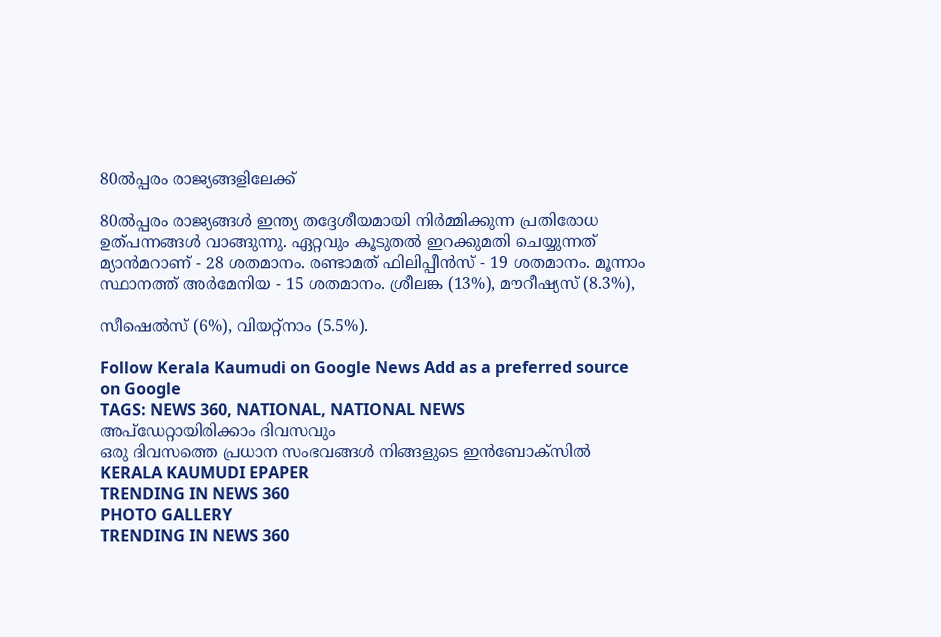80ൽപ്പരം രാജ്യങ്ങളിലേക്ക്

80ൽപ്പരം രാജ്യങ്ങൾ ഇന്ത്യ തദ്ദേശീയമായി നിർമ്മിക്കുന്ന പ്രതിരോധ ഉത്പന്നങ്ങൾ വാങ്ങുന്നു. ഏറ്റവും കൂടുതൽ ഇറക്കുമതി ചെയ്യുന്നത് മ്യാൻമറാണ് - 28 ശതമാനം. രണ്ടാമത് ഫിലിപ്പീൻസ് - 19 ശതമാനം. മൂന്നാം സ്ഥാനത്ത് അർമേനിയ - 15 ശതമാനം. ശ്രീലങ്ക (13%), മൗറീഷ്യസ് (8.3%),

സീഷെൽസ് (6%), വിയറ്റ്നാം (5.5%).

Follow Kerala Kaumudi on Google News Add as a preferred source on Google
TAGS: NEWS 360, NATIONAL, NATIONAL NEWS
അപ്ഡേറ്റായിരിക്കാം ദിവസവും
ഒരു ദിവസത്തെ പ്രധാന സംഭവങ്ങൾ നിങ്ങളുടെ ഇൻബോക്സിൽ
KERALA KAUMUDI EPAPER
TRENDING IN NEWS 360
PHOTO GALLERY
TRENDING IN NEWS 360